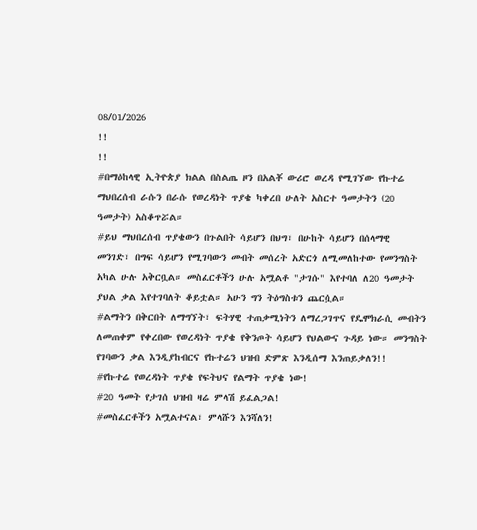08/01/2026
!!
!!
#በማዕከላዊ ኢትዮጵያ ክልል በስልጤ ዞን በአልቾ ውሪሮ ወረዳ የሚገኘው የኩተሬ ማህበረሰብ ራሱን በራሱ የወረዳነት ጥያቄ ካቀረበ ሁለት አስርተ ዓመታትን (20 ዓመታት) አስቆጥሯል።
#ይህ ማህበረሰብ ጥያቄውን በጉልበት ሳይሆን በህግ፣ በሁከት ሳይሆን በሰላማዊ መንገድ፣ በግፍ ሳይሆን የሚገባውን መብት መሰረት አድርጎ ለሚመለከተው የመንግስት አካል ሁሉ አቅርቧል። መስፈርቶችን ሁሉ አሟልቶ "ታገሱ" እየተባለ ለ20 ዓመታት ያህል ቃል እየተገባለት ቆይቷል። አሁን ግን ትዕግስቱን ጨርሷል።
#ልማትን በቅርበት ለማግኘት፣ ፍትሃዊ ተጠቃሚነትን ለማረጋገጥና የዴሞክራሲ መብትን ለመጠቀም የቀረበው የወረዳነት ጥያቄ የቅንጦት ሳይሆን የህልውና ጉዳይ ነው። መንግስት የገባውን ቃል እንዲያከብርና የኩተሬን ህዝብ ድምጽ እንዲሰማ እንጠይቃለን!!
#የኩተሬ የወረዳነት ጥያቄ የፍትህና የልማት ጥያቄ ነው!
#20 ዓመት የታገሰ ህዝብ ዛሬ ምላሽ ይፈልጋል!
#መስፈርቶችን አሟልተናል፣ ምላሹን እንሻለን!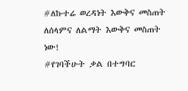#ለኩተሬ ወረዳነት እውቅና መስጠት ለሰላምና ለልማት እውቅና መስጠት ነው!
#የገባችሁት ቃል በተግባር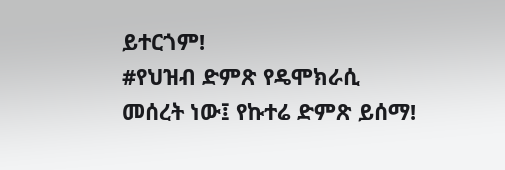ይተርጎም!
#የህዝብ ድምጽ የዴሞክራሲ መሰረት ነው፤ የኩተሬ ድምጽ ይሰማ!